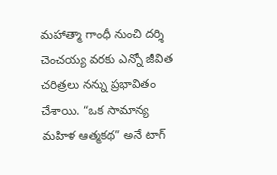మహాత్మా గాంధీ నుంచి దర్శి చెంచయ్య వరకు ఎన్నో జీవిత చరిత్రలు నన్ను ప్రభావితం చేశాయి. “ఒక సామాన్య మహిళ ఆత్మకథ” అనే టాగ్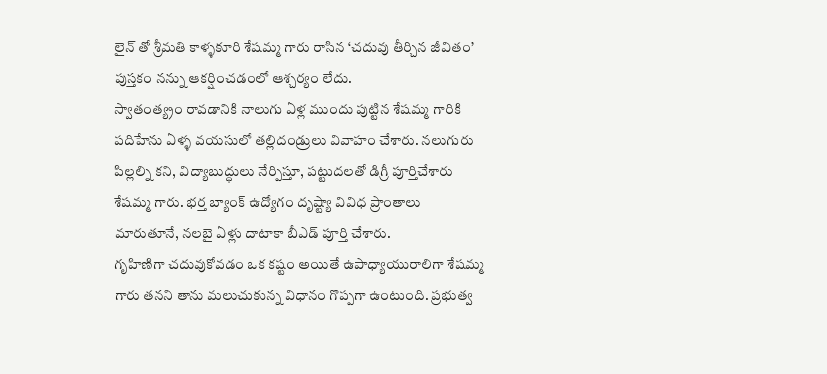లైన్ తో శ్రీమతి కాళ్ళకూరి శేషమ్మ గారు రాసిన ‘చదువు తీర్చిన జీవితం’ పుస్తకం నన్ను ఆకర్షించడంలో ఆశ్చర్యం లేదు.
స్వాతంత్య్రం రావడానికి నాలుగు ఏళ్ల ముందు పుట్టిన శేషమ్మ గారికి పదిహేను ఏళ్ళ వయసులో తల్లిదండ్రులు వివాహం చేశారు. నలుగురు పిల్లల్ని కని, విద్యాబుద్ధులు నేర్పిస్తూ, పట్టుదలతో డిగ్రీ పూర్తిచేశారు శేషమ్మ గారు. భర్త బ్యాంక్ ఉద్యోగం దృష్ట్యా వివిధ ప్రాంతాలు మారుతూనే, నలబై ఏళ్లు దాటాకా బీఎడ్ పూర్తి చేశారు.
గృహిణిగా చదువుకోవడం ఒక కష్టం అయితే ఉపాధ్యాయురాలిగా శేషమ్మ గారు తనని తాను మలుచుకున్న విధానం గొప్పగా ఉంటుంది. ప్రభుత్వ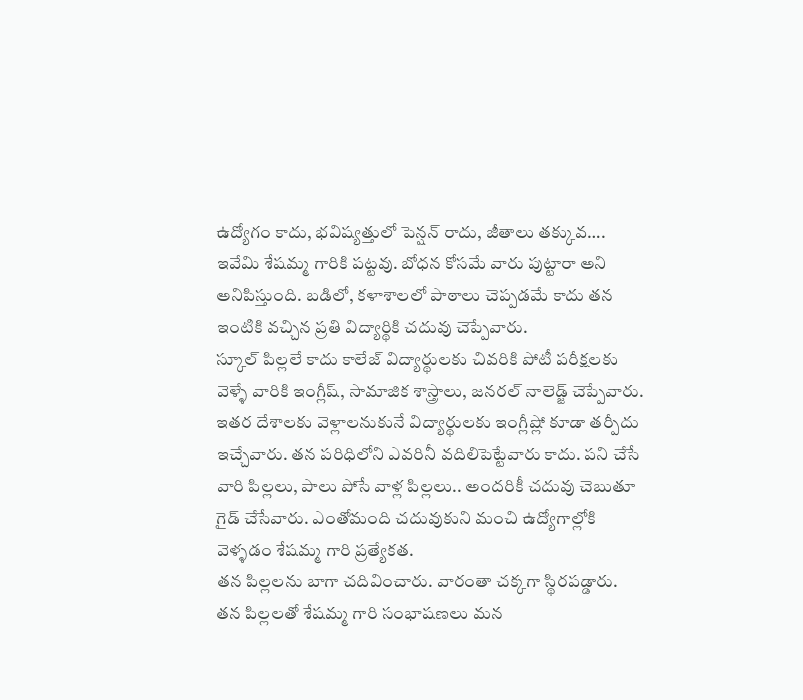ఉద్యోగం కాదు, భవిష్యత్తులో పెన్షన్ రాదు, జీతాలు తక్కువ…. ఇవేమి శేషమ్మ గారికి పట్టవు. బోధన కోసమే వారు పుట్టారా అని అనిపిస్తుంది. బడిలో, కళాశాలలో పాఠాలు చెప్పడమే కాదు తన ఇంటికి వచ్చిన ప్రతి విద్యార్థికి చదువు చెప్పేవారు.
స్కూల్ పిల్లలే కాదు కాలేజ్ విద్యార్థులకు చివరికి పోటీ పరీక్షలకు వెళ్ళే వారికి ఇంగ్లీష్, సామాజిక శాస్త్రాలు, జనరల్ నాలెడ్జ్ చెప్పేవారు. ఇతర దేశాలకు వెళ్లాలనుకునే విద్యార్థులకు ఇంగ్లీష్లో కూడా తర్పీదు ఇచ్చేవారు. తన పరిధిలోని ఎవరినీ వదిలిపెట్టేవారు కాదు. పని చేసే వారి పిల్లలు, పాలు పోసే వాళ్ల పిల్లలు.. అందరికీ చదువు చెబుతూ గైడ్ చేసేవారు. ఎంతోమంది చదువుకుని మంచి ఉద్యోగాల్లోకి వెళ్ళడం శేషమ్మ గారి ప్రత్యేకత.
తన పిల్లలను బాగా చదివించారు. వారంతా చక్కగా స్థిరపడ్డారు. తన పిల్లలతో శేషమ్మ గారి సంభాషణలు మన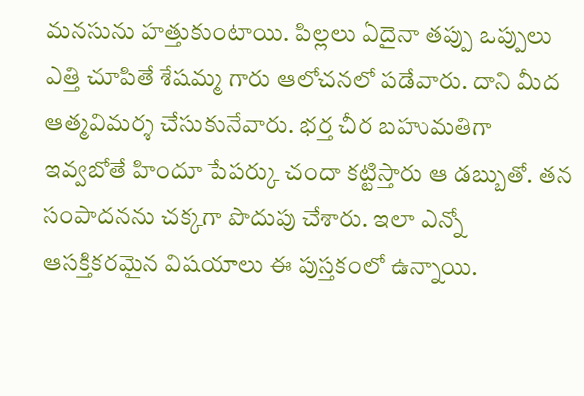మనసును హత్తుకుంటాయి. పిల్లలు ఏదైనా తప్పు ఒప్పులు ఎత్తి చూపితే శేషమ్మ గారు ఆలోచనలో పడేవారు. దాని మీద ఆత్మవిమర్శ చేసుకునేవారు. భర్త చీర బహుమతిగా ఇవ్వబోతే హిందూ పేపర్కు చందా కట్టిస్తారు ఆ డబ్బుతో. తన సంపాదనను చక్కగా పొదుపు చేశారు. ఇలా ఎన్నో ఆసక్తికరమైన విషయాలు ఈ పుస్తకంలో ఉన్నాయి.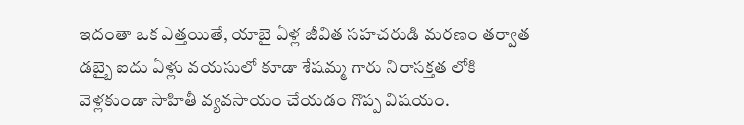ఇదంతా ఒక ఎత్తయితే, యాబై ఏళ్ల జీవిత సహచరుడి మరణం తర్వాత డబ్బై ఐదు ఏళ్లు వయసులో కూడా శేషమ్మ గారు నిరాసక్తత లోకి వెళ్లకుండా సాహితీ వ్యవసాయం చేయడం గొప్ప విషయం.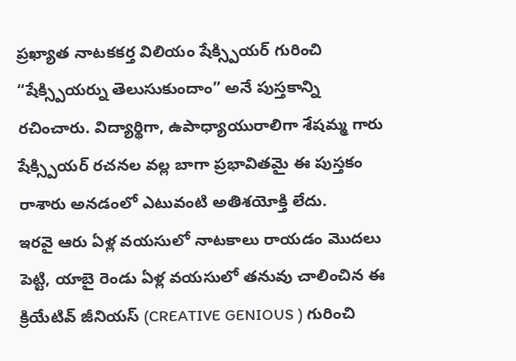ప్రఖ్యాత నాటకకర్త విలియం షేక్స్పియర్ గురించి “షేక్స్పియర్ను తెలుసుకుందాం” అనే పుస్తకాన్ని రచించారు. విద్యార్థిగా, ఉపాధ్యాయురాలిగా శేషమ్మ గారు షేక్స్పియర్ రచనల వల్ల బాగా ప్రభావితమై ఈ పుస్తకం రాశారు అనడంలో ఎటువంటి అతిశయోక్తి లేదు.
ఇరవై ఆరు ఏళ్ల వయసులో నాటకాలు రాయడం మొదలు పెట్టి, యాబై రెండు ఏళ్ల వయసులో తనువు చాలించిన ఈ క్రియేటివ్ జీనియస్ (CREATIVE GENIOUS ) గురించి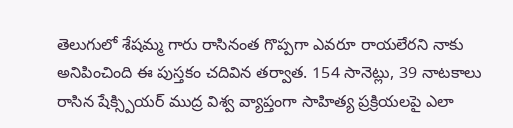తెలుగులో శేషమ్మ గారు రాసినంత గొప్పగా ఎవరూ రాయలేరని నాకు అనిపించింది ఈ పుస్తకం చదివిన తర్వాత. 154 సానెట్లు, 39 నాటకాలు రాసిన షేక్స్పియర్ ముద్ర విశ్వ వ్యాప్తంగా సాహిత్య ప్రక్రియలపై ఎలా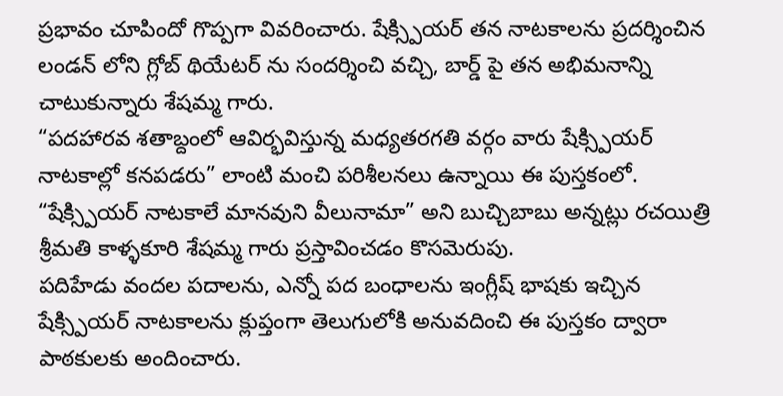ప్రభావం చూపిందో గొప్పగా వివరించారు. షేక్స్పియర్ తన నాటకాలను ప్రదర్శించిన లండన్ లోని గ్లోబ్ థియేటర్ ను సందర్శించి వచ్చి, బార్డ్ పై తన అభిమనాన్ని చాటుకున్నారు శేషమ్మ గారు.
“పదహారవ శతాబ్దంలో ఆవిర్భవిస్తున్న మధ్యతరగతి వర్గం వారు షేక్స్పియర్ నాటకాల్లో కనపడరు” లాంటి మంచి పరిశీలనలు ఉన్నాయి ఈ పుస్తకంలో.
“షేక్స్పియర్ నాటకాలే మానవుని వీలునామా” అని బుచ్చిబాబు అన్నట్లు రచయిత్రి శ్రీమతి కాళ్ళకూరి శేషమ్మ గారు ప్రస్తావించడం కొసమెరుపు.
పదిహేడు వందల పదాలను, ఎన్నో పద బంధాలను ఇంగ్లీష్ భాషకు ఇచ్చిన షేక్స్పియర్ నాటకాలను క్లుప్తంగా తెలుగులోకి అనువదించి ఈ పుస్తకం ద్వారా పాఠకులకు అందించారు.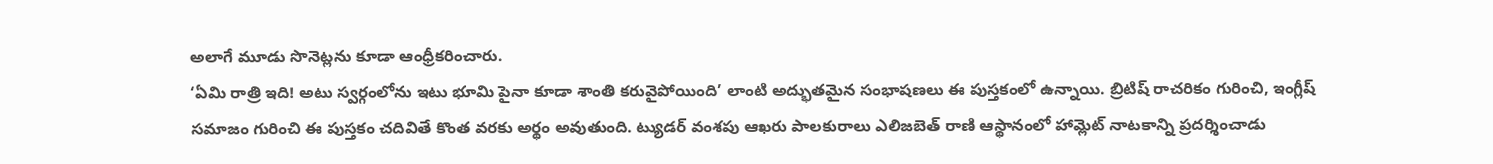అలాగే మూడు సొనెట్లను కూడా ఆంధ్రీకరించారు.
‘ఏమి రాత్రి ఇది! అటు స్వర్గంలోను ఇటు భూమి పైనా కూడా శాంతి కరువైపోయింది’ లాంటి అద్భుతమైన సంభాషణలు ఈ పుస్తకంలో ఉన్నాయి. బ్రిటిష్ రాచరికం గురించి, ఇంగ్లీష్ సమాజం గురించి ఈ పుస్తకం చదివితే కొంత వరకు అర్థం అవుతుంది. ట్యుడర్ వంశపు ఆఖరు పాలకురాలు ఎలిజబెత్ రాణి ఆస్థానంలో హామ్లెట్ నాటకాన్ని ప్రదర్శించాడు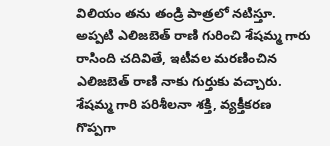విలియం తను తండ్రి పాత్రలో నటిస్తూ. అప్పటి ఎలిజబెత్ రాణి గురించి శేషమ్మ గారు రాసింది చదివితే, ఇటీవల మరణించిన ఎలిజబెత్ రాణి నాకు గుర్తుకు వచ్చారు. శేషమ్మ గారి పరిశీలనా శక్తి, వ్యక్తీకరణ గొప్పగా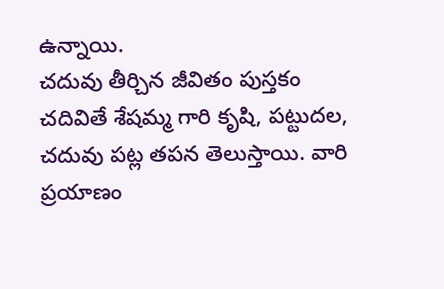ఉన్నాయి.
చదువు తీర్చిన జీవితం పుస్తకం చదివితే శేషమ్మ గారి కృషి, పట్టుదల, చదువు పట్ల తపన తెలుస్తాయి. వారి ప్రయాణం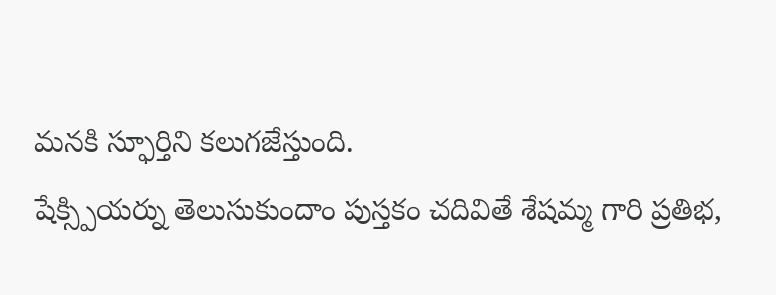మనకి స్ఫూర్తిని కలుగజేస్తుంది.
షేక్స్పియర్ను తెలుసుకుందాం పుస్తకం చదివితే శేషమ్మ గారి ప్రతిభ,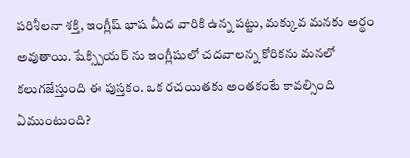పరిశీలనా శక్తి, ఇంగ్లీష్ భాష మీద వారికి ఉన్న పట్టు, మక్కువ మనకు అర్థం అవుతాయి. షేక్స్పియర్ ను ఇంగ్లీషులో చదవాలన్న కోరికను మనలో కలుగజేస్తుంది ఈ పుస్తకం. ఒక రచయితకు అంతకంటే కావల్సింది ఏముంటుంది?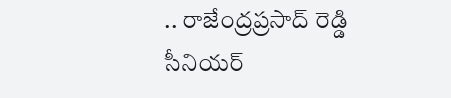.. రాజేంద్రప్రసాద్ రెడ్డి
సీనియర్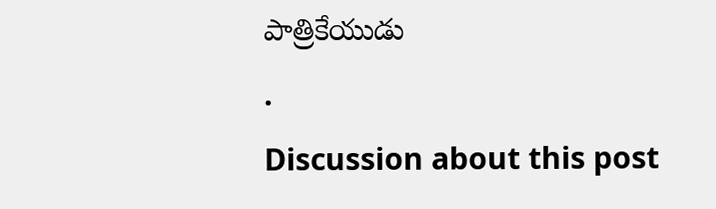పాత్రికేయుడు
.
Discussion about this post